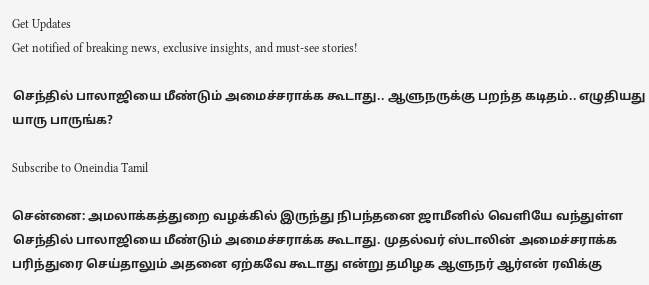Get Updates
Get notified of breaking news, exclusive insights, and must-see stories!

செந்தில் பாலாஜியை மீண்டும் அமைச்சராக்க கூடாது.. ஆளுநருக்கு பறந்த கடிதம்.. எழுதியது யாரு பாருங்க?

Subscribe to Oneindia Tamil

சென்னை: அமலாக்கத்துறை வழக்கில் இருந்து நிபந்தனை ஜாமீனில் வெளியே வந்துள்ள செந்தில் பாலாஜியை மீண்டும் அமைச்சராக்க கூடாது. முதல்வர் ஸ்டாலின் அமைச்சராக்க பரிந்துரை செய்தாலும் அதனை ஏற்கவே கூடாது என்று தமிழக ஆளுநர் ஆர்என் ரவிக்கு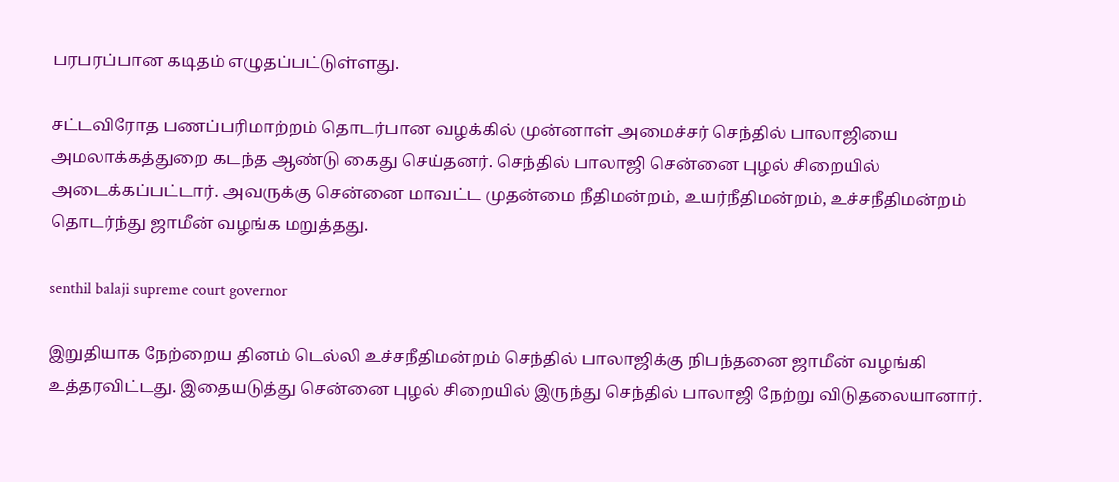பரபரப்பான கடிதம் எழுதப்பட்டுள்ளது.

சட்டவிரோத பணப்பரிமாற்றம் தொடர்பான வழக்கில் முன்னாள் அமைச்சர் செந்தில் பாலாஜியை அமலாக்கத்துறை கடந்த ஆண்டு கைது செய்தனர். செந்தில் பாலாஜி சென்னை புழல் சிறையில் அடைக்கப்பட்டார். அவருக்கு சென்னை மாவட்ட முதன்மை நீதிமன்றம், உயர்நீதிமன்றம், உச்சநீதிமன்றம் தொடர்ந்து ஜாமீன் வழங்க மறுத்தது.

senthil balaji supreme court governor

இறுதியாக நேற்றைய தினம் டெல்லி உச்சநீதிமன்றம் செந்தில் பாலாஜிக்கு நிபந்தனை ஜாமீன் வழங்கி உத்தரவிட்டது. இதையடுத்து சென்னை புழல் சிறையில் இருந்து செந்தில் பாலாஜி நேற்று விடுதலையானார்.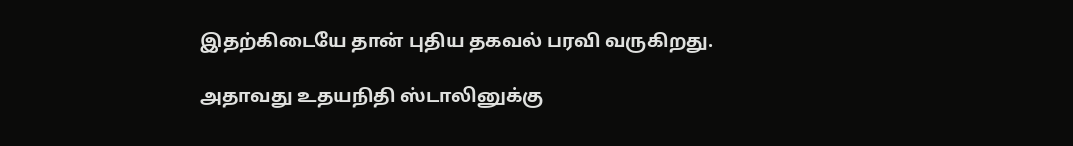இதற்கிடையே தான் புதிய தகவல் பரவி வருகிறது.

அதாவது உதயநிதி ஸ்டாலினுக்கு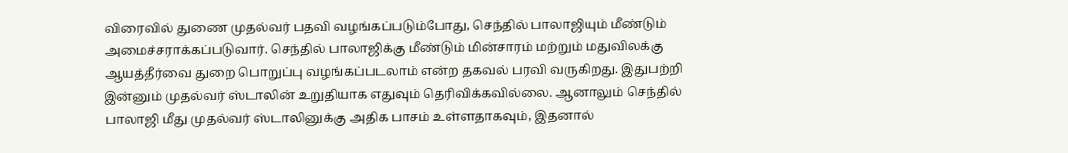விரைவில் துணை முதல்வர் பதவி வழங்கப்படும்போது, செந்தில் பாலாஜியும் மீண்டும் அமைச்சராக்கப்படுவார். செந்தில் பாலாஜிக்கு மீண்டும் மின்சாரம் மற்றும் மதுவிலக்கு ஆயத்தீர்வை துறை பொறுப்பு வழங்கப்படலாம் என்ற தகவல் பரவி வருகிறது. இதுபற்றி இன்னும் முதல்வர் ஸ்டாலின் உறுதியாக எதுவும் தெரிவிக்கவில்லை. ஆனாலும் செந்தில் பாலாஜி மீது முதல்வர் ஸ்டாலினுக்கு அதிக பாசம் உள்ளதாகவும், இதனால்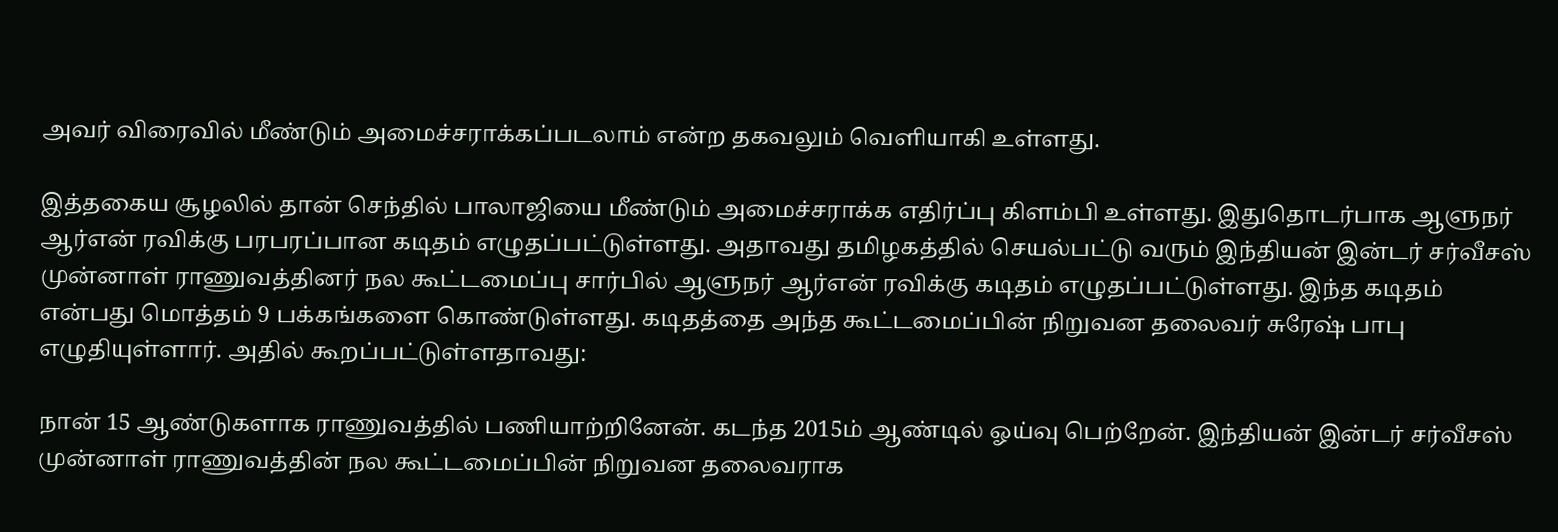அவர் விரைவில் மீண்டும் அமைச்சராக்கப்படலாம் என்ற தகவலும் வெளியாகி உள்ளது.

இத்தகைய சூழலில் தான் செந்தில் பாலாஜியை மீண்டும் அமைச்சராக்க எதிர்ப்பு கிளம்பி உள்ளது. இதுதொடர்பாக ஆளுநர் ஆர்என் ரவிக்கு பரபரப்பான கடிதம் எழுதப்பட்டுள்ளது. அதாவது தமிழகத்தில் செயல்பட்டு வரும் இந்தியன் இன்டர் சர்வீசஸ் முன்னாள் ராணுவத்தினர் நல கூட்டமைப்பு சார்பில் ஆளுநர் ஆர்என் ரவிக்கு கடிதம் எழுதப்பட்டுள்ளது. இந்த கடிதம் என்பது மொத்தம் 9 பக்கங்களை கொண்டுள்ளது. கடிதத்தை அந்த கூட்டமைப்பின் நிறுவன தலைவர் சுரேஷ் பாபு எழுதியுள்ளார். அதில் கூறப்பட்டுள்ளதாவது:

நான் 15 ஆண்டுகளாக ராணுவத்தில் பணியாற்றினேன். கடந்த 2015ம் ஆண்டில் ஓய்வு பெற்றேன். இந்தியன் இன்டர் சர்வீசஸ் முன்னாள் ராணுவத்தின் நல கூட்டமைப்பின் நிறுவன தலைவராக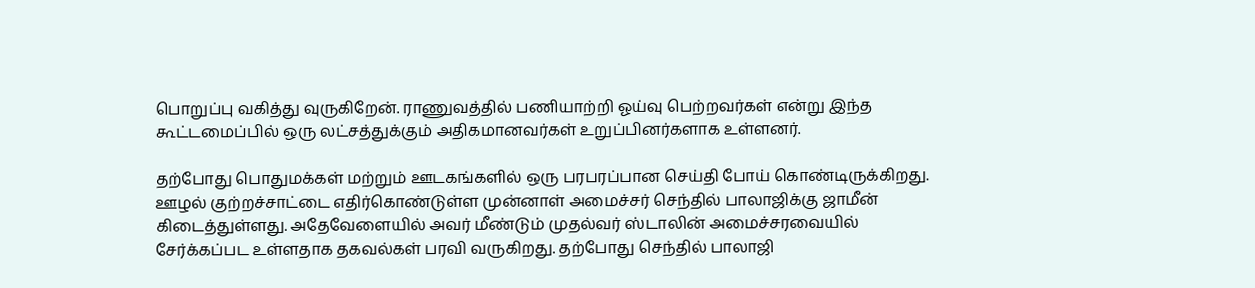பொறுப்பு வகித்து வுருகிறேன். ராணுவத்தில் பணியாற்றி ஓய்வு பெற்றவர்கள் என்று இந்த கூட்டமைப்பில் ஒரு லட்சத்துக்கும் அதிகமானவர்கள் உறுப்பினர்களாக உள்ளனர்.

தற்போது பொதுமக்கள் மற்றும் ஊடகங்களில் ஒரு பரபரப்பான செய்தி போய் கொண்டிருக்கிறது. ஊழல் குற்றச்சாட்டை எதிர்கொண்டுள்ள முன்னாள் அமைச்சர் செந்தில் பாலாஜிக்கு ஜாமீன் கிடைத்துள்ளது. அதேவேளையில் அவர் மீண்டும் முதல்வர் ஸ்டாலின் அமைச்சரவையில் சேர்க்கப்பட உள்ளதாக தகவல்கள் பரவி வருகிறது. தற்போது செந்தில் பாலாஜி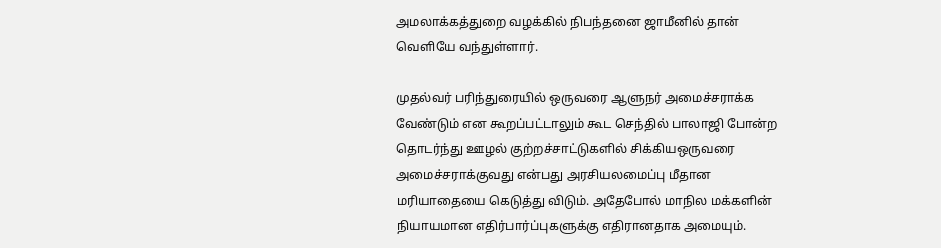அமலாக்கத்துறை வழக்கில் நிபந்தனை ஜாமீனில் தான் வெளியே வந்துள்ளார்.

முதல்வர் பரிந்துரையில் ஒருவரை ஆளுநர் அமைச்சராக்க வேண்டும் என கூறப்பட்டாலும் கூட செந்தில் பாலாஜி போன்ற தொடர்ந்து ஊழல் குற்றச்சாட்டுகளில் சிக்கியஒருவரை அமைச்சராக்குவது என்பது அரசியலமைப்பு மீதான மரியாதையை கெடுத்து விடும். அதேபோல் மாநில மக்களின் நியாயமான எதிர்பார்ப்புகளுக்கு எதிரானதாக அமையும்.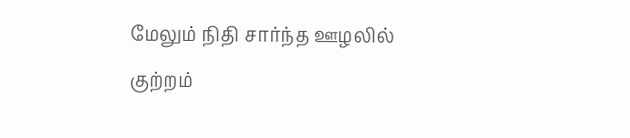மேலும் நிதி சார்ந்த ஊழலில் குற்றம்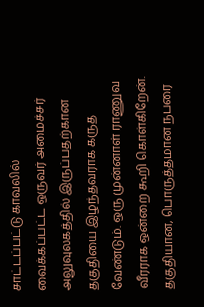சாட்டப்பட்டு காவலில் வைக்கப்பட்ட ஒருவர் அமைச்சர் அலுவுலகத்தில் இருப்பதற்கான தகுதியை இழந்தவராக கருத வேண்டும். ஒரு முன்னாள் ராணுவ வீரராக ஒன்றை கூறி கொள்கிறேன். தகுதியான, பொருத்தமான நபரை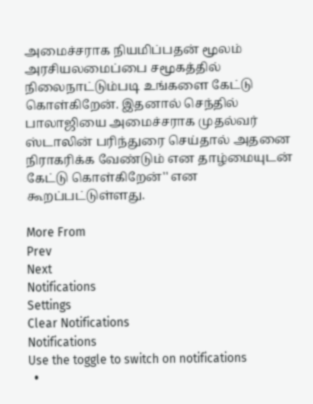அமைச்சராக நியமிப்பதன் மூலம் அரசியலமைப்பை சமூகத்தில் நிலைநாட்டும்படி உங்களை கேட்டு கொள்கிறேன். இதனால் செந்தில் பாலாஜியை அமைச்சராக முதல்வர் ஸ்டாலின் பரிந்துரை செய்தால் அதனை நிராகரிக்க வேண்டும் என தாழ்மையுடன் கேட்டு கொள்கிறேன்'' என கூறப்பட்டுள்ளது.

More From
Prev
Next
Notifications
Settings
Clear Notifications
Notifications
Use the toggle to switch on notifications
  •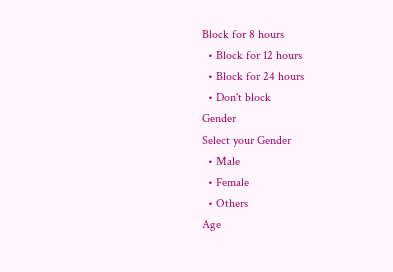Block for 8 hours
  • Block for 12 hours
  • Block for 24 hours
  • Don't block
Gender
Select your Gender
  • Male
  • Female
  • Others
Age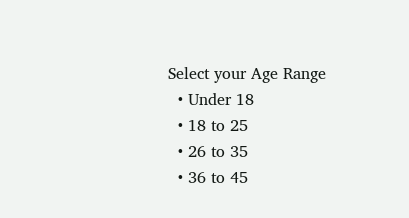Select your Age Range
  • Under 18
  • 18 to 25
  • 26 to 35
  • 36 to 45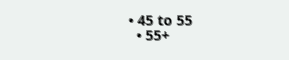• 45 to 55
  • 55+